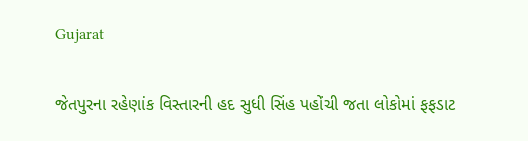Gujarat

જેતપુરના રહેણાંક વિસ્તારની હદ સુધી સિંહ પહોંચી જતા લોકોમાં ફફડાટ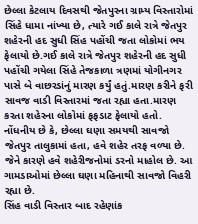છેલ્લા કેટલાય દિવસથી જેતપુરના ગ્રામ્ય વિસ્તારોમાં સિંહે ધામા નાંખ્યા છે, ત્યારે ગઈ કાલે રાત્રે જેતપુર શહેરની હદ સુધી સિંહ પહોંચી જતા લોકોમાં ભય ફેલાયો છે.ગઈ કાલે રાત્રે જેતપુર શહેરની હદ સુધી પહોંચી ગયેલા સિંહે તેજકાળા ત્રણમાં યોગીનગર પાસે બે વાછરડાંનું મારણ કર્યું હતું.મારણ કરીને ફરી સાવજ વાડી વિસ્તારમાં જતા રહ્યા હતા.મારણ કરતા શહેરના લોકોમાં ફફડાટ ફેલાયો હતો.
નોંધનીય છે કે, છેલ્લા ઘણા સમયથી સાવજો જેતપુર તાલુકામાં હતા, હવે શહેર તરફ વળ્યા છે. જેને કારણે હવે શહેરીજનોમાં ડરનો માહોલ છે. આ ગામડાઓમાં છેલ્લા ઘણા મહિનાથી સાવજો વિહરી રહ્યા છે.
સિંહ વાડી વિસ્તાર બાદ રહેણાંક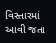વિસ્તારમાં આવી જતા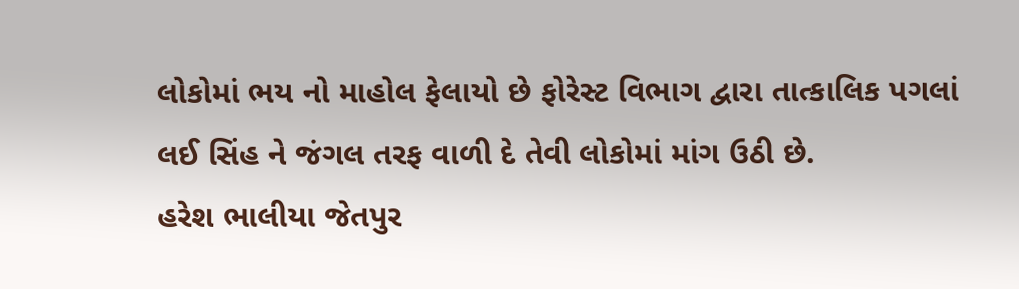લોકોમાં ભય નો માહોલ ફેલાયો છે ફોરેસ્ટ વિભાગ દ્વારા તાત્કાલિક પગલાં લઈ સિંહ ને જંગલ તરફ વાળી દે તેવી લોકોમાં માંગ ઉઠી છે.
હરેશ ભાલીયા જેતપુર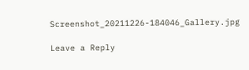Screenshot_20211226-184046_Gallery.jpg

Leave a Reply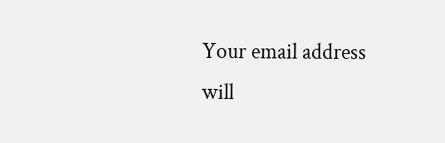Your email address will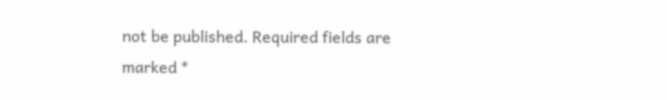not be published. Required fields are marked *